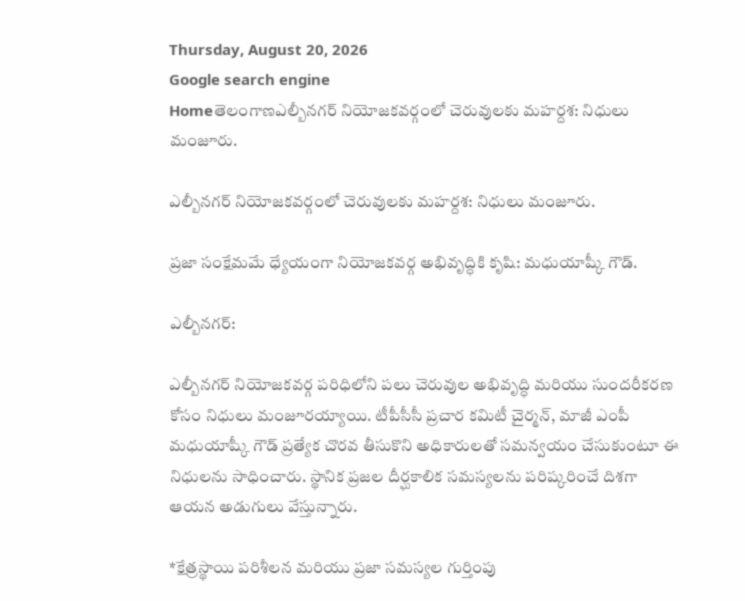Thursday, August 20, 2026
Google search engine
Homeతెలంగాణఎల్బీనగర్ నియోజకవర్గంలో చెరువులకు మహర్దశ: నిధులు మంజూరు.

ఎల్బీనగర్ నియోజకవర్గంలో చెరువులకు మహర్దశ: నిధులు మంజూరు.

ప్రజా సంక్షేమమే ధ్యేయంగా నియోజకవర్గ అభివృద్ధికి కృషి: మధుయాష్కీ గౌడ్.

ఎల్బీనగర్:

ఎల్బీనగర్ నియోజకవర్గ పరిధిలోని పలు చెరువుల అభివృద్ధి మరియు సుందరీకరణ కోసం నిధులు మంజూరయ్యాయి. టీపీసీసీ ప్రచార కమిటీ చైర్మన్, మాజీ ఎంపీ మధుయాష్కీ గౌడ్ ప్రత్యేక చొరవ తీసుకొని అధికారులతో సమన్వయం చేసుకుంటూ ఈ నిధులను సాధించారు. స్థానిక ప్రజల దీర్ఘకాలిక సమస్యలను పరిష్కరించే దిశగా ఆయన అడుగులు వేస్తున్నారు.

*క్షేత్రస్థాయి పరిశీలన మరియు ప్రజా సమస్యల గుర్తింపు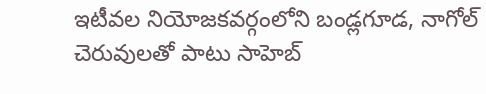ఇటీవల నియోజకవర్గంలోని బండ్లగూడ, నాగోల్ చెరువులతో పాటు సాహెబ్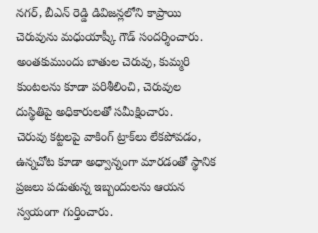నగర్, బీఎన్ రెడ్డి డివిజన్లలోని కాప్రాయి చెరువును మధుయాష్కీ గౌడ్ సందర్శించారు. అంతకుముందు బాతుల చెరువు, కుమ్మరి కుంటలను కూడా పరిశీలించి, చెరువుల దుస్థితిపై అధికారులతో సమీక్షించారు.
చెరువు కట్టలపై వాకింగ్ ట్రాక్‌లు లేకపోవడం, ఉన్నచోట కూడా అధ్వాన్నంగా మారడంతో స్థానిక ప్రజలు పడుతున్న ఇబ్బందులను ఆయన స్వయంగా గుర్తించారు.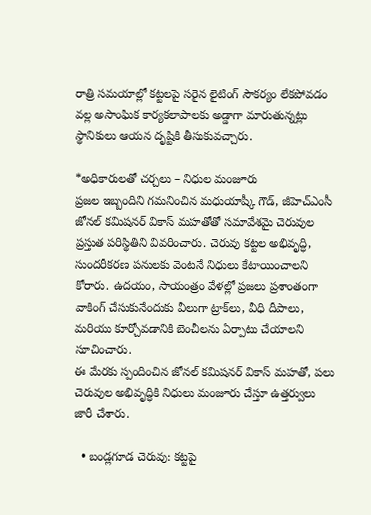రాత్రి సమయాల్లో కట్టలపై సరైన లైటింగ్ సౌకర్యం లేకపోవడం వల్ల అసాంఘిక కార్యకలాపాలకు అడ్డాగా మారుతున్నట్లు స్థానికులు ఆయన దృష్టికి తీసుకువచ్చారు.

*అధికారులతో చర్చలు – నిధుల మంజూరు
ప్రజల ఇబ్బందిని గమనించిన మధుయాష్కీ గౌడ్, జీహెచ్ఎంసీ జోనల్ కమిషనర్ వికాస్ మహతోతో సమావేశమై చెరువుల ప్రస్తుత పరిస్థితిని వివరించారు. చెరువు కట్టల అభివృద్ధి, సుందరీకరణ పనులకు వెంటనే నిధులు కేటాయించాలని కోరారు. ఉదయం, సాయంత్రం వేళల్లో ప్రజలు ప్రశాంతంగా వాకింగ్ చేసుకునేందుకు వీలుగా ట్రాక్‌లు, వీధి దీపాలు, మరియు కూర్చోవడానికి బెంచీలను ఏర్పాటు చేయాలని సూచించారు.
ఈ మేరకు స్పందించిన జోనల్ కమిషనర్ వికాస్ మహతో, పలు చెరువుల అభివృద్ధికి నిధులు మంజూరు చేస్తూ ఉత్తర్వులు జారీ చేశారు.

  • బండ్లగూడ చెరువు: కట్టపై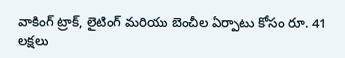వాకింగ్ ట్రాక్, లైటింగ్ మరియు బెంచీల ఏర్పాటు కోసం రూ. 41 లక్షలు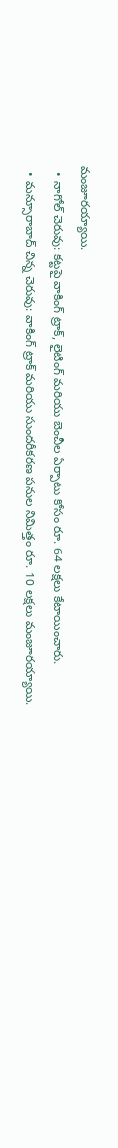మంజూరయ్యాయి.
  • నాగోల్ చెరువు: కట్టపై వాకింగ్ ట్రాక్, లైటింగ్ మరియు బెంచీల ఏర్పాటు కోసం రూ. 64 లక్షలు కేటాయించారు.
  • మన్సూరాబాద్ చిన్న చెరువు: వాకింగ్ ట్రాక్ మరియు సుందరీకరణ పనుల నిమిత్తం రూ. 10 లక్షలు మంజూరయ్యాయి.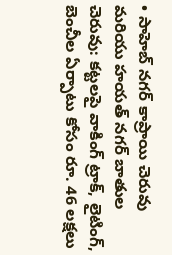• సాహెబ్ నగర్ కాప్రాయి చెరువు మరియు హయత్ నగర్ బాతుల చెరువు: కట్టలపై వాకింగ్ ట్రాక్, లైటింగ్, బెంచీల ఏర్పాటు కోసం రూ. 46 లక్షలు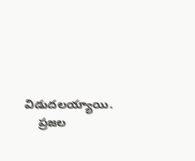విడుదలయ్యాయి.
    ప్రజల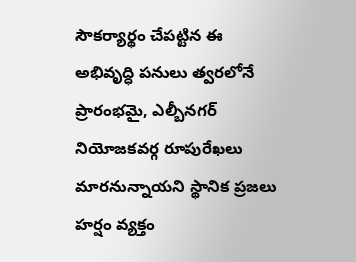సౌకర్యార్థం చేపట్టిన ఈ అభివృద్ధి పనులు త్వరలోనే ప్రారంభమై, ఎల్బీనగర్ నియోజకవర్గ రూపురేఖలు మారనున్నాయని స్థానిక ప్రజలు హర్షం వ్యక్తం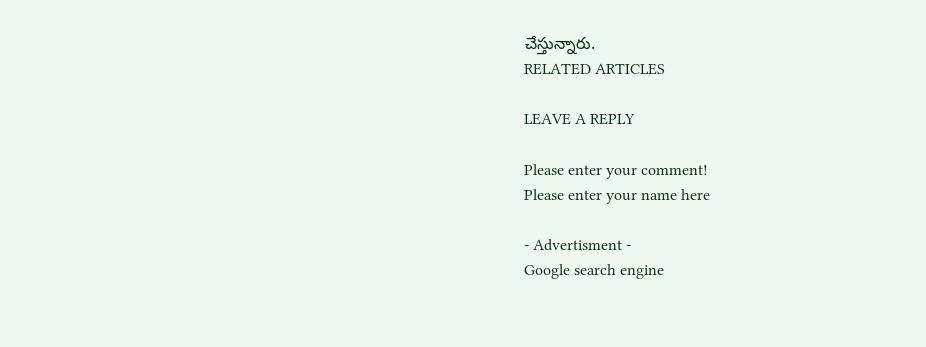చేస్తున్నారు.
RELATED ARTICLES

LEAVE A REPLY

Please enter your comment!
Please enter your name here

- Advertisment -
Google search engine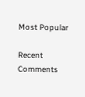Most Popular

Recent Comments